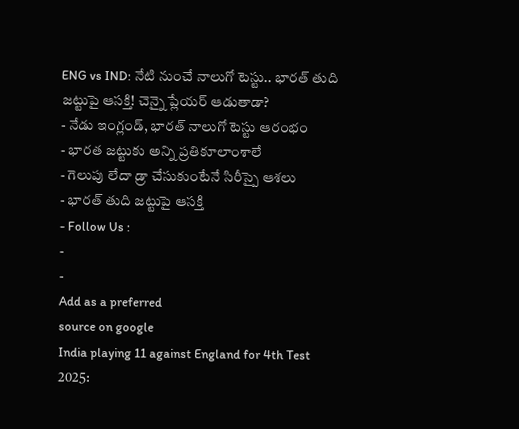ENG vs IND: నేటి నుంచే నాలుగో టెస్టు.. భారత్ తుది జట్టుపై ఆసక్తి! చెన్నై ప్లేయర్ ఆడుతాడా?
- నేడు ఇంగ్లండ్, భారత్ నాలుగో టెస్టు ఆరంభం
- భారత జట్టుకు అన్ని ప్రతికూలాంశాలే
- గెలుపు లేదా డ్రా చేసుకుంటేనే సిరీస్పై ఆశలు
- భారత్ తుది జట్టుపై ఆసక్తి
- Follow Us :
-
-
Add as a preferred
source on google
India playing 11 against England for 4th Test 2025: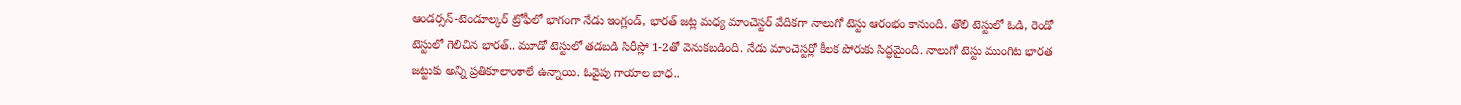ఆండర్సన్-టెండూల్కర్ ట్రోఫీలో భాగంగా నేడు ఇంగ్లండ్, భారత్ జట్ల మధ్య మాంచెస్టర్ వేదికగా నాలుగో టెస్టు ఆరంభం కానుంది. తొలి టెస్టులో ఓడి, రెండో టెస్టులో గెలిచిన భారత్.. మూడో టెస్టులో తడబడి సిరీస్లో 1-2తో వెనుకబడింది. నేడు మాంచెస్టర్లో కీలక పోరుకు సిద్ధమైంది. నాలుగో టెస్టు ముంగిట భారత జట్టుకు అన్ని ప్రతికూలాంశాలే ఉన్నాయి. ఓవైపు గాయాల బాధ..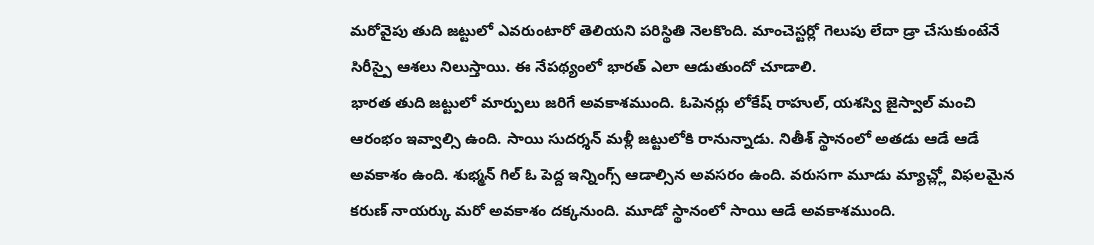మరోవైపు తుది జట్టులో ఎవరుంటారో తెలియని పరిస్థితి నెలకొంది. మాంచెస్టర్లో గెలుపు లేదా డ్రా చేసుకుంటేనే సిరీస్పై ఆశలు నిలుస్తాయి. ఈ నేపథ్యంలో భారత్ ఎలా ఆడుతుందో చూడాలి.
భారత తుది జట్టులో మార్పులు జరిగే అవకాశముంది. ఓపెనర్లు లోకేష్ రాహుల్, యశస్వి జైస్వాల్ మంచి ఆరంభం ఇవ్వాల్సి ఉంది. సాయి సుదర్శన్ మళ్లీ జట్టులోకి రానున్నాడు. నితీశ్ స్థానంలో అతడు ఆడే ఆడే అవకాశం ఉంది. శుభ్మన్ గిల్ ఓ పెద్ద ఇన్నింగ్స్ ఆడాల్సిన అవసరం ఉంది. వరుసగా మూడు మ్యాచ్ల్లో విఫలమైన కరుణ్ నాయర్కు మరో అవకాశం దక్కనుంది. మూడో స్థానంలో సాయి ఆడే అవకాశముంది.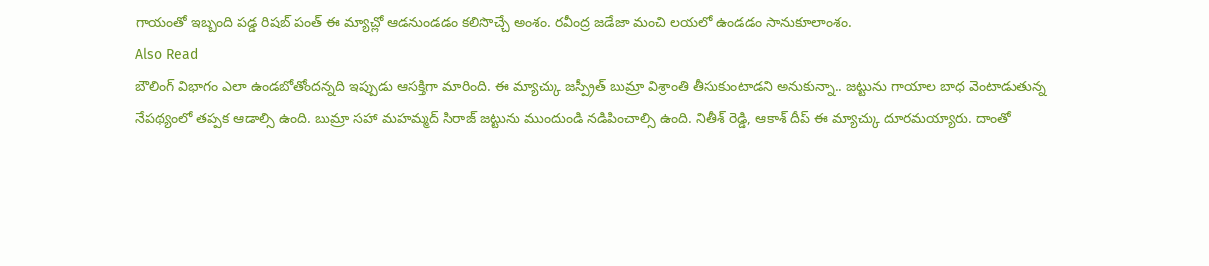గాయంతో ఇబ్బంది పడ్డ రిషబ్ పంత్ ఈ మ్యాచ్లో ఆడనుండడం కలిసొచ్చే అంశం. రవీంద్ర జడేజా మంచి లయలో ఉండడం సానుకూలాంశం.
Also Read
బౌలింగ్ విభాగం ఎలా ఉండబోతోందన్నది ఇప్పుడు ఆసక్తిగా మారింది. ఈ మ్యాచ్కు జస్ప్రీత్ బుమ్రా విశ్రాంతి తీసుకుంటాడని అనుకున్నా.. జట్టును గాయాల బాధ వెంటాడుతున్న నేపథ్యంలో తప్పక ఆడాల్సి ఉంది. బుమ్రా సహా మహమ్మద్ సిరాజ్ జట్టును ముందుండి నడిపించాల్సి ఉంది. నితీశ్ రెడ్డి, ఆకాశ్ దీప్ ఈ మ్యాచ్కు దూరమయ్యారు. దాంతో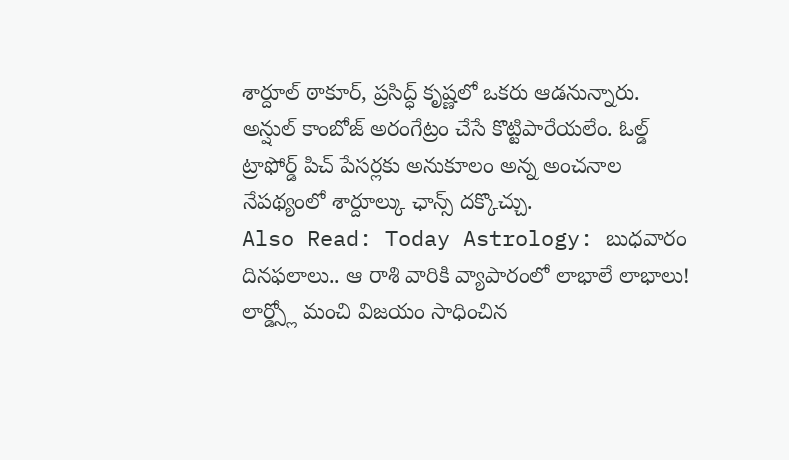శార్దూల్ ఠాకూర్, ప్రసిద్ధ్ కృష్ణలో ఒకరు ఆడనున్నారు. అన్షుల్ కాంబోజ్ అరంగేట్రం చేసే కొట్టిపారేయలేం. ఓల్డ్ ట్రాఫోర్డ్ పిచ్ పేసర్లకు అనుకూలం అన్న అంచనాల నేపథ్యంలో శార్దూల్కు ఛాన్స్ దక్కొచ్చు.
Also Read: Today Astrology: బుధవారం దినఫలాలు.. ఆ రాశి వారికి వ్యాపారంలో లాభాలే లాభాలు!
లార్డ్స్లో మంచి విజయం సాధించిన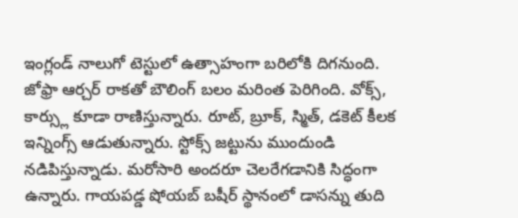ఇంగ్లండ్ నాలుగో టెస్టులో ఉత్సాహంగా బరిలోకి దిగనుంది. జోఫ్రా ఆర్చర్ రాకతో బౌలింగ్ బలం మరింత పెరిగింది. వోక్స్, కార్స్లు కూడా రాణిస్తున్నారు. రూట్, బ్రూక్, స్మిత్, డకెట్ కీలక ఇన్నింగ్స్ ఆడుతున్నారు. స్టోక్స్ జట్టును ముందుండి నడిపిస్తున్నాడు. మరోసారి అందరూ చెలరేగడానికి సిద్ధంగా ఉన్నారు. గాయపడ్డ షోయబ్ బషీర్ స్థానంలో డాసన్ను తుది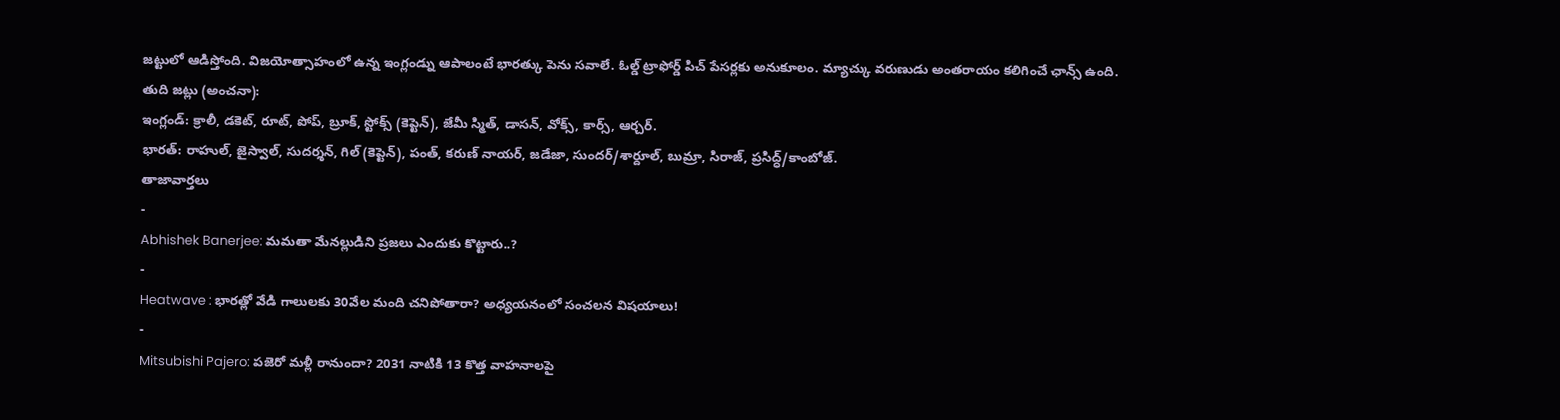జట్టులో ఆడిస్తోంది. విజయోత్సాహంలో ఉన్న ఇంగ్లండ్ను ఆపాలంటే భారత్కు పెను సవాలే. ఓల్డ్ ట్రాఫోర్డ్ పిచ్ పేసర్లకు అనుకూలం. మ్యాచ్కు వరుణుడు అంతరాయం కలిగించే ఛాన్స్ ఉంది.
తుది జట్లు (అంచనా):
ఇంగ్లండ్: క్రాలీ, డకెట్, రూట్, పోప్, బ్రూక్, స్టోక్స్ (కెప్టెన్), జేమీ స్మిత్, డాసన్, వోక్స్, కార్స్, ఆర్చర్.
భారత్: రాహుల్, జైస్వాల్, సుదర్శన్, గిల్ (కెప్టెన్), పంత్, కరుణ్ నాయర్, జడేజా, సుందర్/శార్దూల్, బుమ్రా, సిరాజ్, ప్రసిద్ధ్/కాంబోజ్.
తాజావార్తలు
-
Abhishek Banerjee: మమతా మేనల్లుడిని ప్రజలు ఎందుకు కొట్టారు..?
-
Heatwave : భారత్లో వేడి గాలులకు 30వేల మంది చనిపోతారా? అధ్యయనంలో సంచలన విషయాలు!
-
Mitsubishi Pajero: పజెరో మళ్లీ రానుందా? 2031 నాటికి 13 కొత్త వాహనాలపై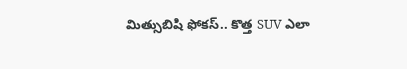మిత్సుబిషి ఫోకస్.. కొత్త SUV ఎలా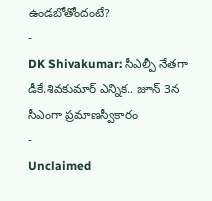ఉండబోతోందంటే?
-
DK Shivakumar: సీఎల్పీ నేతగా డీకే.శివకుమార్ ఎన్నిక.. జూన్ 3న సీఎంగా ప్రమాణస్వీకారం
-
Unclaimed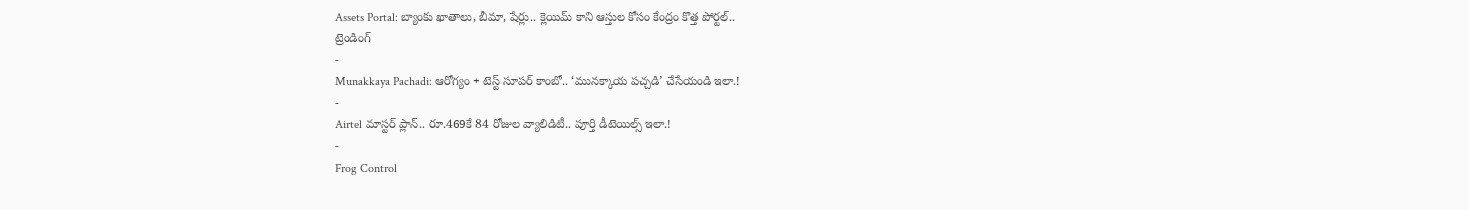Assets Portal: బ్యాంకు ఖాతాలు, బీమా, షేర్లు.. క్లెయిమ్ కాని ఆస్తుల కోసం కేంద్రం కొత్త పోర్టల్..
ట్రెండింగ్
-
Munakkaya Pachadi: ఆరోగ్యం + టెస్ట్ సూపర్ కాంబో.. ‘మునక్కాయ పచ్చడి’ చేసేయండి ఇలా.!
-
Airtel మాస్టర్ ప్లాన్.. రూ.469కే 84 రోజుల వ్యాలిడిటీ.. పూర్తి డీటెయిల్స్ ఇలా.!
-
Frog Control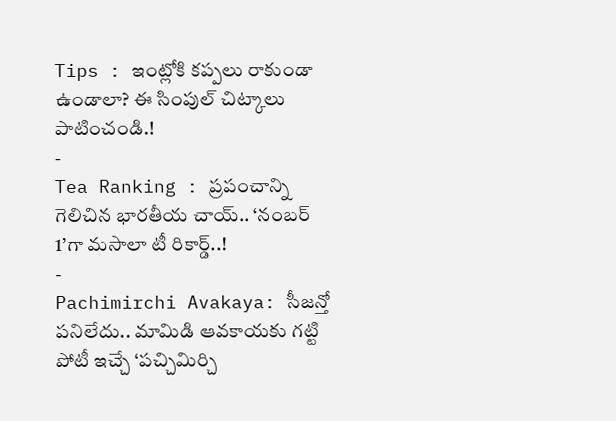Tips : ఇంట్లోకి కప్పలు రాకుండా ఉండాలా? ఈ సింపుల్ చిట్కాలు పాటించండి.!
-
Tea Ranking : ప్రపంచాన్ని గెలిచిన భారతీయ చాయ్.. ‘నంబర్ 1’గా మసాలా టీ రికార్డ్..!
-
Pachimirchi Avakaya: సీజన్తో పనిలేదు.. మామిడి ఆవకాయకు గట్టి పోటీ ఇచ్చే ‘పచ్చిమిర్చి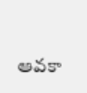ఆవకా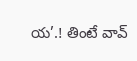య’.! తింటే వావ్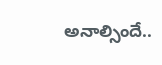అనాల్సిందే..